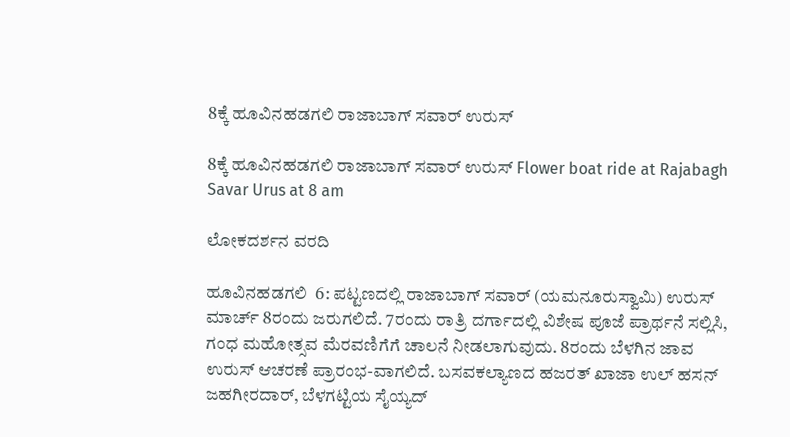8ಕ್ಕೆ ಹೂವಿನಹಡಗಲಿ ರಾಜಾಬಾಗ್ ಸವಾರ್ ಉರುಸ್

8ಕ್ಕೆ ಹೂವಿನಹಡಗಲಿ ರಾಜಾಬಾಗ್ ಸವಾರ್ ಉರುಸ್ Flower boat ride at Rajabagh Savar Urus at 8 am

ಲೋಕದರ್ಶನ ವರದಿ

ಹೂವಿನಹಡಗಲಿ  6: ಪಟ್ಟಣದಲ್ಲಿ ರಾಜಾಬಾಗ್ ಸವಾರ್ (ಯಮನೂರುಸ್ವಾಮಿ) ಉರುಸ್ ಮಾರ್ಚ್‌ 8ರಂದು ಜರುಗಲಿದೆ. 7ರಂದು ರಾತ್ರಿ ದರ್ಗಾದಲ್ಲಿ ವಿಶೇಷ ಪೂಜೆ ಪ್ರಾರ್ಥನೆ ಸಲ್ಲಿಸಿ, ಗಂಧ ಮಹೋತ್ಸವ ಮೆರವಣಿಗೆಗೆ ಚಾಲನೆ ನೀಡಲಾಗುವುದು. 8ರಂದು ಬೆಳಗಿನ ಜಾವ ಉರುಸ್ ಆಚರಣೆ ಪ್ರಾರಂಭ-ವಾಗಲಿದೆ. ಬಸವಕಲ್ಯಾಣದ ಹಜರತ್ ಖಾಜಾ ಉಲ್ ಹಸನ್ ಜಹಗೀರದಾರ್, ಬೆಳಗಟ್ಟಿಯ ಸೈಯ್ಯದ್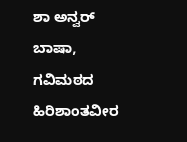ಶಾ ಅನ್ವರ್ ಬಾಷಾ, ಗವಿಮಠದ ಹಿರಿಶಾಂತವೀರ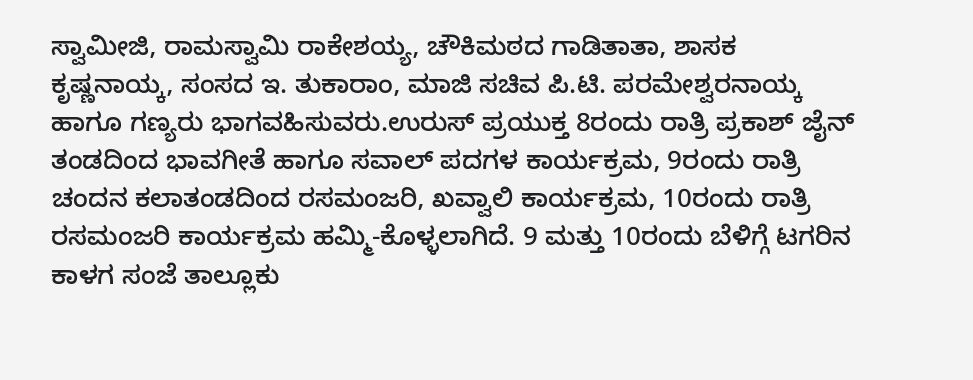ಸ್ವಾಮೀಜಿ, ರಾಮಸ್ವಾಮಿ ರಾಕೇಶಯ್ಯ, ಚೌಕಿಮಠದ ಗಾಡಿತಾತಾ, ಶಾಸಕ ಕೃಷ್ಣನಾಯ್ಕ, ಸಂಸದ ಇ. ತುಕಾರಾಂ, ಮಾಜಿ ಸಚಿವ ಪಿ.ಟಿ. ಪರಮೇಶ್ವರನಾಯ್ಕ ಹಾಗೂ ಗಣ್ಯರು ಭಾಗವಹಿಸುವರು.ಉರುಸ್ ಪ್ರಯುಕ್ತ 8ರಂದು ರಾತ್ರಿ ಪ್ರಕಾಶ್ ಜೈನ್ ತಂಡದಿಂದ ಭಾವಗೀತೆ ಹಾಗೂ ಸವಾಲ್ ಪದಗಳ ಕಾರ್ಯಕ್ರಮ, 9ರಂದು ರಾತ್ರಿ ಚಂದನ ಕಲಾತಂಡದಿಂದ ರಸಮಂಜರಿ, ಖವ್ವಾಲಿ ಕಾರ್ಯಕ್ರಮ, 10ರಂದು ರಾತ್ರಿ ರಸಮಂಜರಿ ಕಾರ್ಯಕ್ರಮ ಹಮ್ಮಿ-ಕೊಳ್ಳಲಾಗಿದೆ. 9 ಮತ್ತು 10ರಂದು ಬೆಳಿಗ್ಗೆ ಟಗರಿನ ಕಾಳಗ ಸಂಜೆ ತಾಲ್ಲೂಕು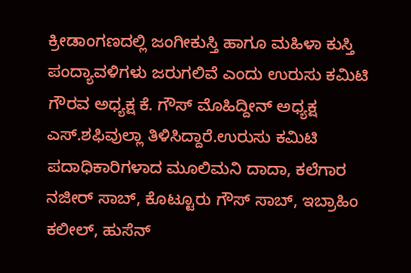ಕ್ರೀಡಾಂಗಣದಲ್ಲಿ ಜಂಗೀಕುಸ್ತಿ ಹಾಗೂ ಮಹಿಳಾ ಕುಸ್ತಿ ಪಂದ್ಯಾವಳಿಗಳು ಜರುಗಲಿವೆ ಎಂದು ಉರುಸು ಕಮಿಟಿ ಗೌರವ ಅಧ್ಯಕ್ಷ ಕೆ. ಗೌಸ್ ಮೊಹಿದ್ದೀನ್ ಅಧ್ಯಕ್ಷ ಎಸ್‌.ಶಫಿವುಲ್ಲಾ ತಿಳಿಸಿದ್ದಾರೆ.ಉರುಸು ಕಮಿಟಿ ಪದಾಧಿಕಾರಿಗಳಾದ ಮೂಲಿಮನಿ ದಾದಾ, ಕಲೆಗಾರ ನಜೀರ್ ಸಾಬ್, ಕೊಟ್ಟೂರು ಗೌಸ್ ಸಾಬ್, ಇಬ್ರಾಹಿಂ ಕಲೀಲ್, ಹುಸೆನ್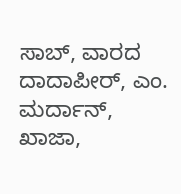ಸಾಬ್, ವಾರದ ದಾದಾಪೀರ್, ಎಂ. ಮರ್ದಾನ್, ಖಾಜಾ,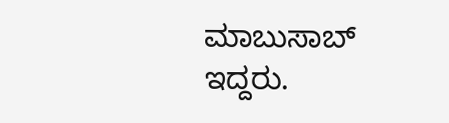ಮಾಬುಸಾಬ್ ಇದ್ದರು.